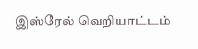இஸ்ரேல் வெறியாட்டம்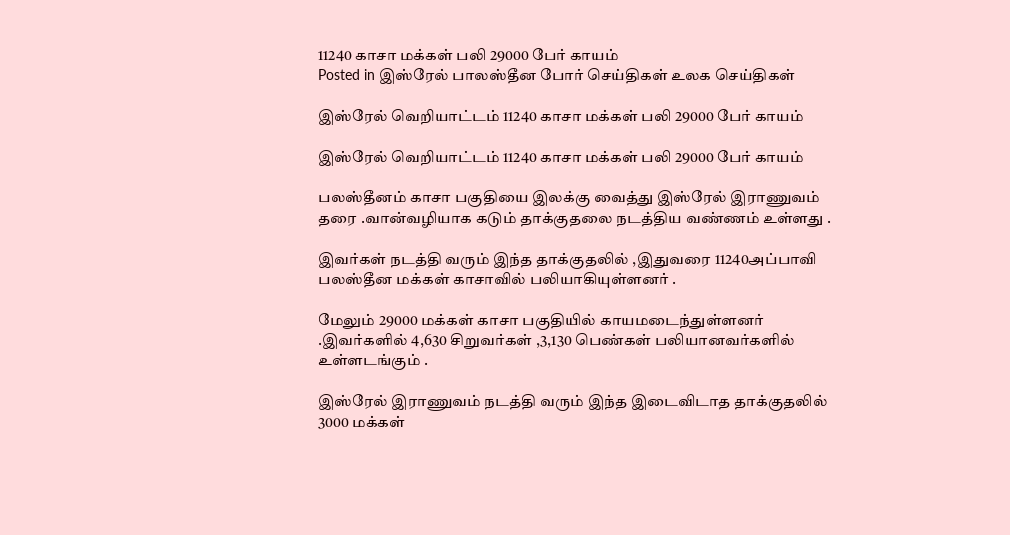11240 காசா மக்கள் பலி 29000 பேர் காயம்
Posted in இஸ்ரேல் பாலஸ்தீன போர் செய்திகள் உலக செய்திகள்

இஸ்ரேல் வெறியாட்டம் 11240 காசா மக்கள் பலி 29000 பேர் காயம்

இஸ்ரேல் வெறியாட்டம் 11240 காசா மக்கள் பலி 29000 பேர் காயம்

பலஸ்தீனம் காசா பகுதியை இலக்கு வைத்து இஸ்ரேல் இராணுவம் தரை .வான்வழியாக கடும் தாக்குதலை நடத்திய வண்ணம் உள்ளது .

இவர்கள் நடத்தி வரும் இந்த தாக்குதலில் ,இதுவரை 11240அப்பாவி பலஸ்தீன மக்கள் காசாவில் பலியாகியுள்ளனர் .

மேலும் 29000 மக்கள் காசா பகுதியில் காயமடைந்துள்ளனர் .இவர்களில் 4,630 சிறுவர்கள் ,3,130 பெண்கள் பலியானவர்களில் உள்ளடங்கும் .

இஸ்ரேல் இராணுவம் நடத்தி வரும் இந்த இடைவிடாத தாக்குதலில் 3000 மக்கள்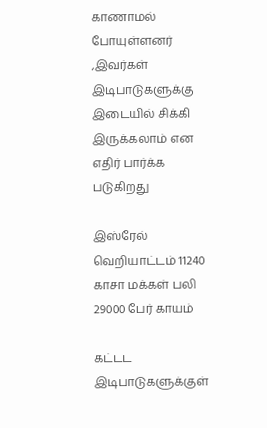காணாமல் போயுள்ளனர் ,இவர்கள் இடிபாடுகளுக்கு இடையில் சிக்கி இருக்கலாம் என எதிர் பார்க்க படுகிறது

இஸ்ரேல் வெறியாட்டம் 11240 காசா மக்கள் பலி 29000 பேர் காயம்

கட்டட இடிபாடுகளுக்குள்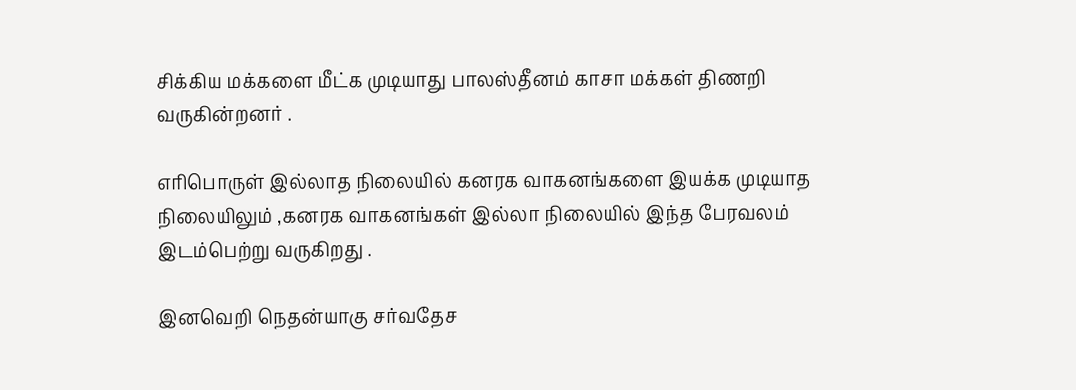சிக்கிய மக்களை மீட்க முடியாது பாலஸ்தீனம் காசா மக்கள் திணறி வருகின்றனர் .

எரிபொருள் இல்லாத நிலையில் கனரக வாகனங்களை இயக்க முடியாத நிலையிலும் ,கனரக வாகனங்கள் இல்லா நிலையில் இந்த பேரவலம் இடம்பெற்று வருகிறது .

இனவெறி நெதன்யாகு சர்வதேச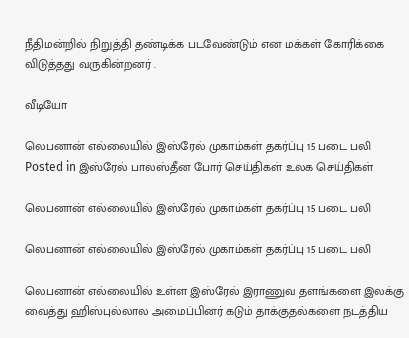நீதிமன்றில் நிறுத்தி தண்டிக்க படவேண்டும் என மக்கள் கோரிக்கை விடுத்தது வருகின்றனர் .

வீடியோ

லெபனான் எல்லையில் இஸ்ரேல் முகாம்கள் தகர்ப்பு 15 படை பலி
Posted in இஸ்ரேல் பாலஸ்தீன போர் செய்திகள் உலக செய்திகள்

லெபனான் எல்லையில் இஸ்ரேல் முகாம்கள் தகர்ப்பு 15 படை பலி

லெபனான் எல்லையில் இஸ்ரேல் முகாம்கள் தகர்ப்பு 15 படை பலி

லெபனான் எல்லையில் உள்ள இஸ்ரேல் இராணுவ தளங்களை இலக்கு வைத்து ஹிஸ்புல்லால அமைப்பினர் கடும் தாக்குதல்களை நடத்திய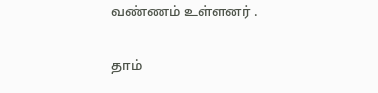வண்ணம் உள்ளனர் .

தாம்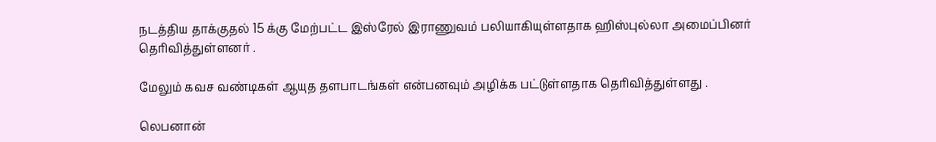நடத்திய தாக்குதல் 15 க்கு மேற்பட்ட இஸ்ரேல் இராணுவம் பலியாகியுள்ளதாக ஹிஸ்புல்லா அமைப்பினர் தெரிவித்துள்ளனர் .

மேலும் கவச வண்டிகள் ஆயுத தளபாடங்கள் என்பனவும் அழிக்க பட்டுள்ளதாக தெரிவித்துள்ளது .

லெபனான்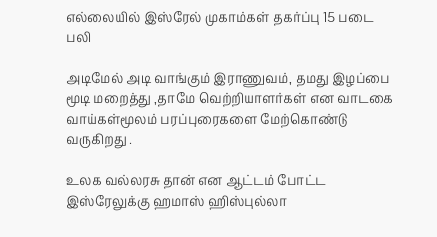எல்லையில் இஸ்ரேல் முகாம்கள் தகர்ப்பு 15 படை பலி

அடிமேல் அடி வாங்கும் இராணுவம், தமது இழப்பை மூடி மறைத்து ,தாமே வெற்றியாளர்கள் என வாடகை வாய்கள்மூலம் பரப்புரைகளை மேற்கொண்டு வருகிறது .

உலக வல்லரசு தான் என ஆட்டம் போட்ட இஸ்ரேலுக்கு ஹமாஸ் ஹிஸ்புல்லா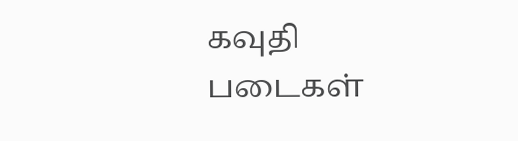கவுதி படைகள்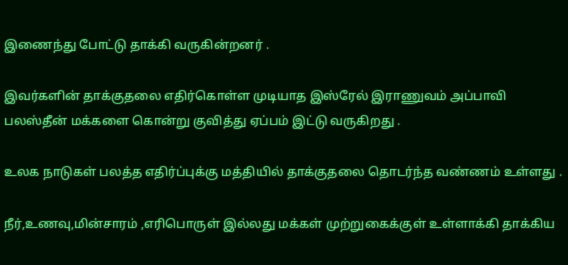இணைந்து போட்டு தாக்கி வருகின்றனர் .

இவர்களின் தாக்குதலை எதிர்கொள்ள முடியாத இஸ்ரேல் இராணுவம் அப்பாவி பலஸ்தீன் மக்களை கொன்று குவித்து ஏப்பம் இட்டு வருகிறது .

உலக நாடுகள் பலத்த எதிர்ப்புக்கு மத்தியில் தாக்குதலை தொடர்ந்த வண்ணம் உள்ளது .

நீர்,உணவு,மின்சாரம் ,எரிபொருள் இல்லது மக்கள் முற்றுகைக்குள் உள்ளாக்கி தாக்கிய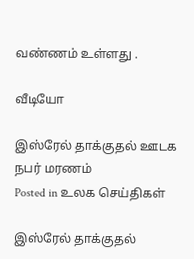வண்ணம் உள்ளது .

வீடியோ

இஸ்ரேல் தாக்குதல் ஊடக நபர் மரணம்
Posted in உலக செய்திகள்

இஸ்ரேல் தாக்குதல்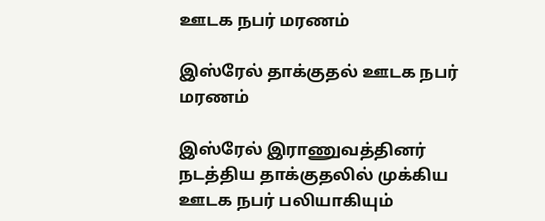ஊடக நபர் மரணம்

இஸ்ரேல் தாக்குதல் ஊடக நபர் மரணம்

இஸ்ரேல் இராணுவத்தினர் நடத்திய தாக்குதலில் முக்கிய ஊடக நபர் பலியாகியும்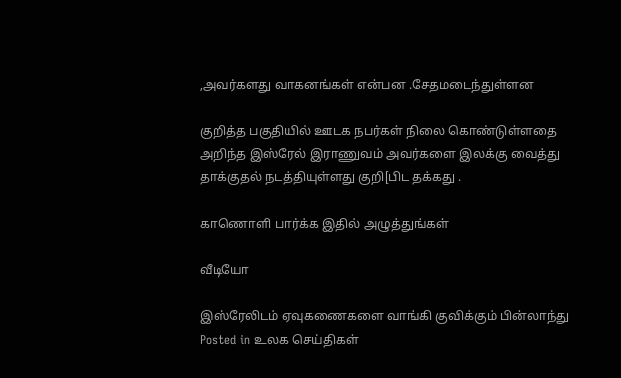,அவர்களது வாகனங்கள் என்பன .சேதமடைந்துள்ளன

குறித்த பகுதியில் ஊடக நபர்கள் நிலை கொண்டுள்ளதை அறிந்த இஸ்ரேல் இராணுவம் அவர்களை இலக்கு வைத்து தாக்குதல் நடத்தியுள்ளது குறி[பிட தக்கது .

காணொளி பார்க்க இதில் அழுத்துங்கள்

வீடியோ

இஸ்ரேலிடம் ஏவுகணைகளை வாங்கி குவிக்கும் பின்லாந்து
Posted in உலக செய்திகள்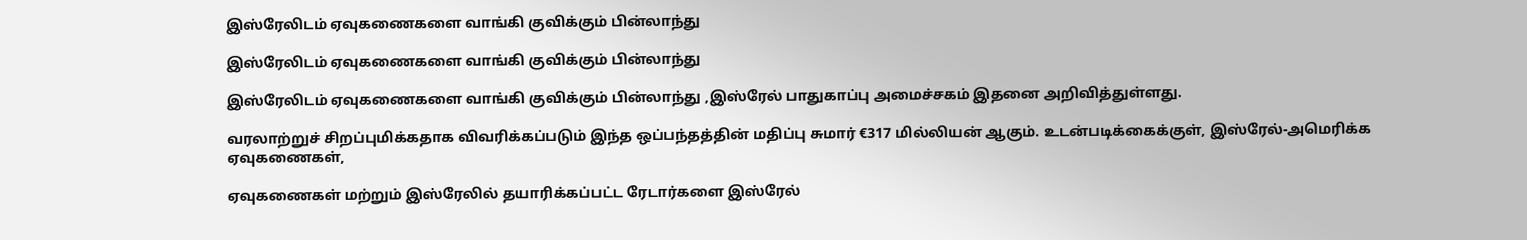இஸ்ரேலிடம் ஏவுகணைகளை வாங்கி குவிக்கும் பின்லாந்து

இஸ்ரேலிடம் ஏவுகணைகளை வாங்கி குவிக்கும் பின்லாந்து

இஸ்ரேலிடம் ஏவுகணைகளை வாங்கி குவிக்கும் பின்லாந்து ,இஸ்ரேல் பாதுகாப்பு அமைச்சகம் இதனை அறிவித்துள்ளது.

வரலாற்றுச் சிறப்புமிக்கதாக விவரிக்கப்படும் இந்த ஒப்பந்தத்தின் மதிப்பு சுமார் €317 மில்லியன் ஆகும். உடன்படிக்கைக்குள், இஸ்ரேல்-அமெரிக்க ஏவுகணைகள்,

ஏவுகணைகள் மற்றும் இஸ்ரேலில் தயாரிக்கப்பட்ட ரேடார்களை இஸ்ரேல்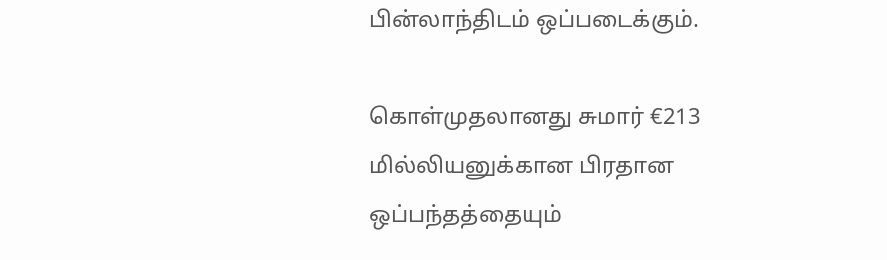பின்லாந்திடம் ஒப்படைக்கும்.

கொள்முதலானது சுமார் €213 மில்லியனுக்கான பிரதான ஒப்பந்தத்தையும்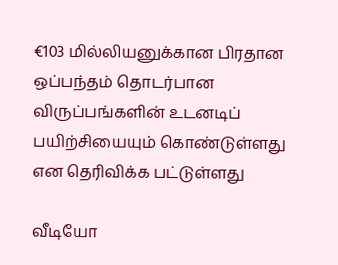€103 மில்லியனுக்கான பிரதான ஒப்பந்தம் தொடர்பான விருப்பங்களின் உடனடிப் பயிற்சியையும் கொண்டுள்ளது என தெரிவிக்க பட்டுள்ளது

வீடியோ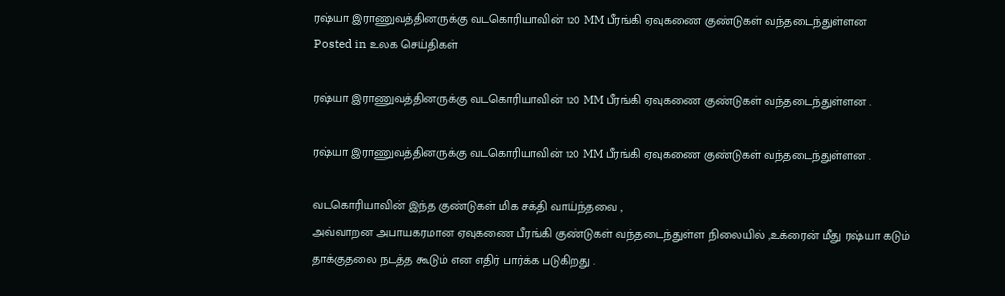ரஷ்யா இராணுவத்தினருக்கு வடகொரியாவின் 120 MM பீரங்கி ஏவுகணை குண்டுகள் வந்தடைந்துள்ளன
Posted in உலக செய்திகள்

ரஷ்யா இராணுவத்தினருக்கு வடகொரியாவின் 120 MM பீரங்கி ஏவுகணை குண்டுகள் வந்தடைந்துள்ளன .

ரஷ்யா இராணுவத்தினருக்கு வடகொரியாவின் 120 MM பீரங்கி ஏவுகணை குண்டுகள் வந்தடைந்துள்ளன .

வடகொரியாவின் இந்த குண்டுகள் மிக சக்தி வாய்ந்தவை ,
அவ்வாறன அபாயகரமான ஏவுகணை பீரங்கி குண்டுகள் வந்தடைந்துள்ள நிலையில் ,உக்ரைன் மீது ரஷ்யா கடும்
தாக்குதலை நடத்த கூடும் என எதிர் பார்க்க படுகிறது .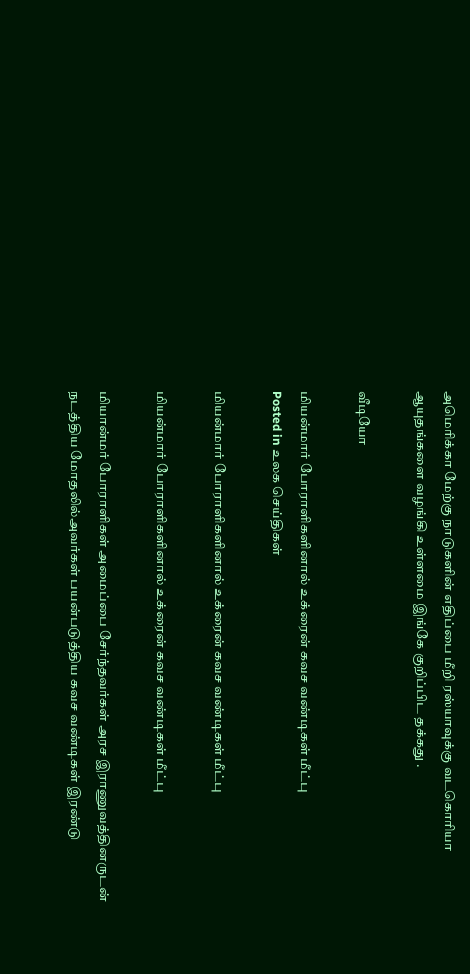அமெரிக்கா மேற்கு நாடுகளின் எதிப்பை மீறி ரஸ்யாவுக்கு வடகொரியா
ஆயுதங்களை வழங்கி உள்ளமை இங்கே குறிப்பிட தக்கது .

வீடியோ

மியன்மார் போராளிகளினால் உக்ரைன் கவச வண்டிகள் மீட்பு
Posted in உலக செய்திகள்

மியன்மார் போராளிகளினால் உக்ரைன் கவச வண்டிகள் மீட்பு

மியன்மார் போராளிகளினால் உக்ரைன் கவச வண்டிகள் மீட்பு

மியான்மர் போராளிகள் அமைப்பை சேர்ந்தவர்கள் அரச இராணுவத்தினருடன் நடத்திய மோதலில்அவர்கள் பயன்படுத்திய கவச வண்டிகள் இரண்டு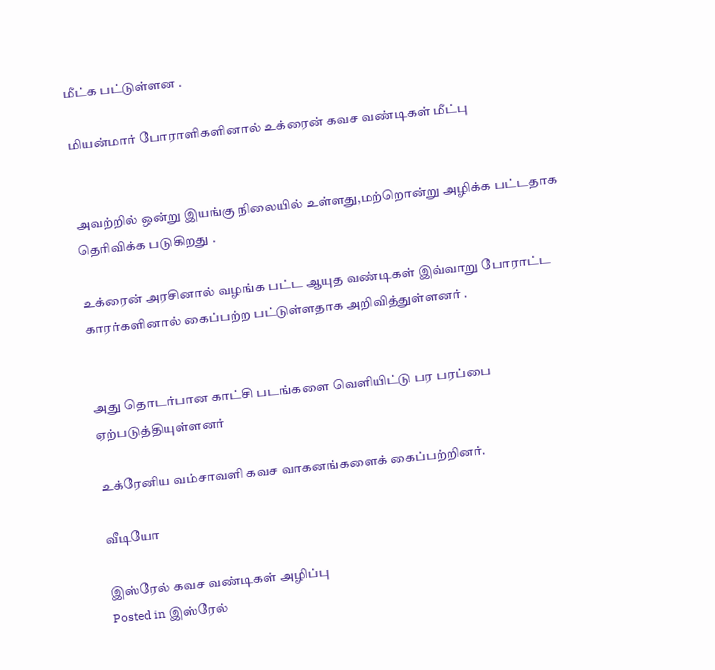மீட்க பட்டுள்ளன .

மியன்மார் போராளிகளினால் உக்ரைன் கவச வண்டிகள் மீட்பு


அவற்றில் ஒன்று இயங்கு நிலையில் உள்ளது,மற்றொன்று அழிக்க பட்டதாக தெரிவிக்க படுகிறது .

உக்ரைன் அரசினால் வழங்க பட்ட ஆயுத வண்டிகள் இவ்வாறு போராட்ட காரர்களினால் கைப்பற்ற பட்டுள்ளதாக அறிவித்துள்ளனர் .


அது தொடர்பான காட்சி படங்களை வெளியிட்டு பர பரப்பை ஏற்படுத்தியுள்ளனர்

உக்ரேனிய வம்சாவளி கவச வாகனங்களைக் கைப்பற்றினர்.

வீடியோ

இஸ்ரேல் கவச வண்டிகள் அழிப்பு
Posted in இஸ்ரேல்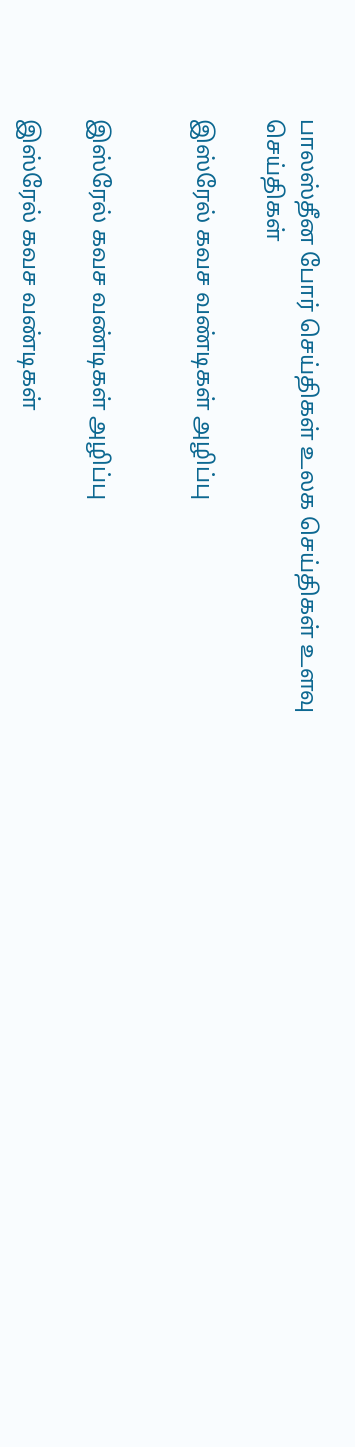பாலஸ்தீன போர் செய்திகள் உலக செய்திகள் உளவு செய்திகள்

இஸ்ரேல் கவச வண்டிகள் அழிப்பு


இஸ்ரேல் கவச வண்டிகள் அழிப்பு

இஸ்ரேல் கவச வண்டிகள்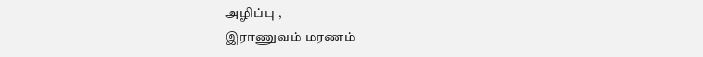அழிப்பு ,
இராணுவம் மரணம்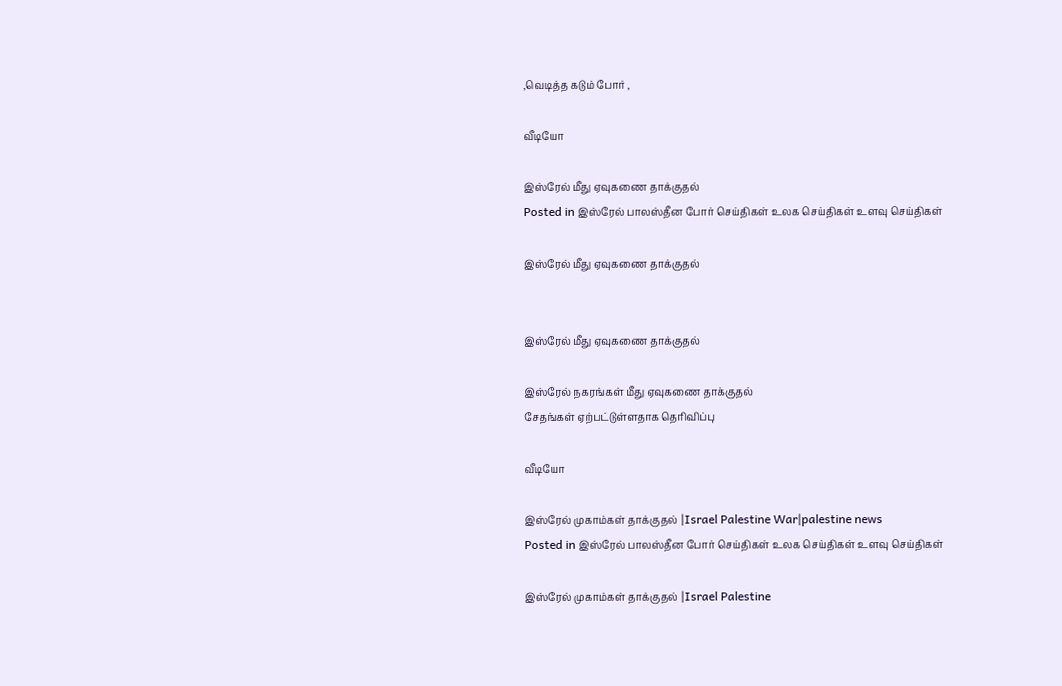,வெடித்த கடும் போர் ,

வீடியோ

இஸ்ரேல் மீது ஏவுகணை தாக்குதல்
Posted in இஸ்ரேல் பாலஸ்தீன போர் செய்திகள் உலக செய்திகள் உளவு செய்திகள்

இஸ்ரேல் மீது ஏவுகணை தாக்குதல்


இஸ்ரேல் மீது ஏவுகணை தாக்குதல்

இஸ்ரேல் நகரங்கள் மீது ஏவுகணை தாக்குதல்
சேதங்கள் ஏற்பட்டுள்ளதாக தெரிவிப்பு

வீடியோ

இஸ்ரேல் முகாம்கள் தாக்குதல் |Israel Palestine War|palestine news
Posted in இஸ்ரேல் பாலஸ்தீன போர் செய்திகள் உலக செய்திகள் உளவு செய்திகள்

இஸ்ரேல் முகாம்கள் தாக்குதல் |Israel Palestine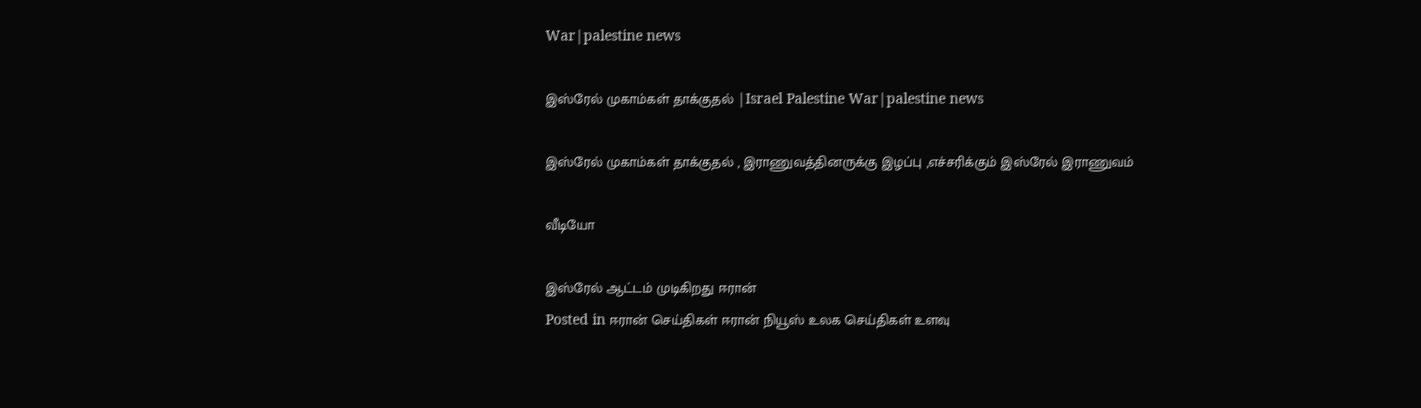War|palestine news

இஸ்ரேல் முகாம்கள் தாக்குதல் |Israel Palestine War|palestine news

இஸ்ரேல் முகாம்கள் தாக்குதல் , இராணுவத்தினருக்கு இழப்பு ,எச்சரிக்கும் இஸ்ரேல் இராணுவம்

வீடியோ

இஸ்ரேல் ஆட்டம் முடிகிறது ஈரான்
Posted in ஈரான் செய்திகள் ஈரான் நியூஸ் உலக செய்திகள் உளவு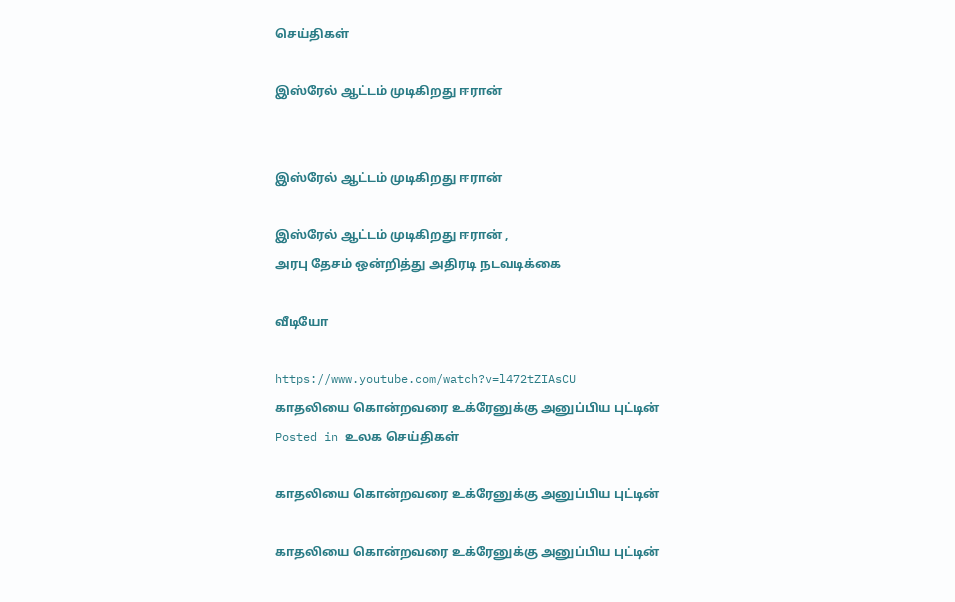செய்திகள்

இஸ்ரேல் ஆட்டம் முடிகிறது ஈரான்


இஸ்ரேல் ஆட்டம் முடிகிறது ஈரான்

இஸ்ரேல் ஆட்டம் முடிகிறது ஈரான் ,
அரபு தேசம் ஒன்றித்து அதிரடி நடவடிக்கை

வீடியோ

https://www.youtube.com/watch?v=l472tZIAsCU
காதலியை கொன்றவரை உக்ரேனுக்கு அனுப்பிய புட்டின்
Posted in உலக செய்திகள்

காதலியை கொன்றவரை உக்ரேனுக்கு அனுப்பிய புட்டின்

காதலியை கொன்றவரை உக்ரேனுக்கு அனுப்பிய புட்டின்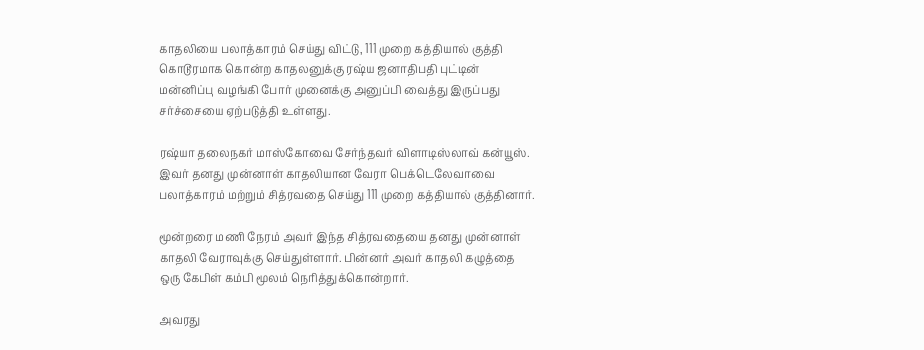காதலியை பலாத்காரம் செய்து விட்டு, 111 முறை கத்தியால் குத்தி கொடூரமாக கொன்ற காதலனுக்கு ரஷ்ய ஜனாதிபதி புட்டின் மன்னிப்பு வழங்கி போர் முனைக்கு அனுப்பி வைத்து இருப்பது சர்ச்சையை ஏற்படுத்தி உள்ளது.

ரஷ்யா தலைநகர் மாஸ்கோவை சேர்ந்தவர் விளாடிஸ்லாவ் கன்யூஸ். இவர் தனது முன்னாள் காதலியான வேரா பெக்டெலேவாவை பலாத்காரம் மற்றும் சித்ரவதை செய்து 111 முறை கத்தியால் குத்தினார்.

மூன்றரை மணி நேரம் அவர் இந்த சித்ரவதையை தனது முன்னாள் காதலி வேராவுக்கு செய்துள்ளார். பின்னர் அவர் காதலி கழுத்தை ஒரு கேபிள் கம்பி மூலம் நெரித்துக்கொன்றார்.

அவரது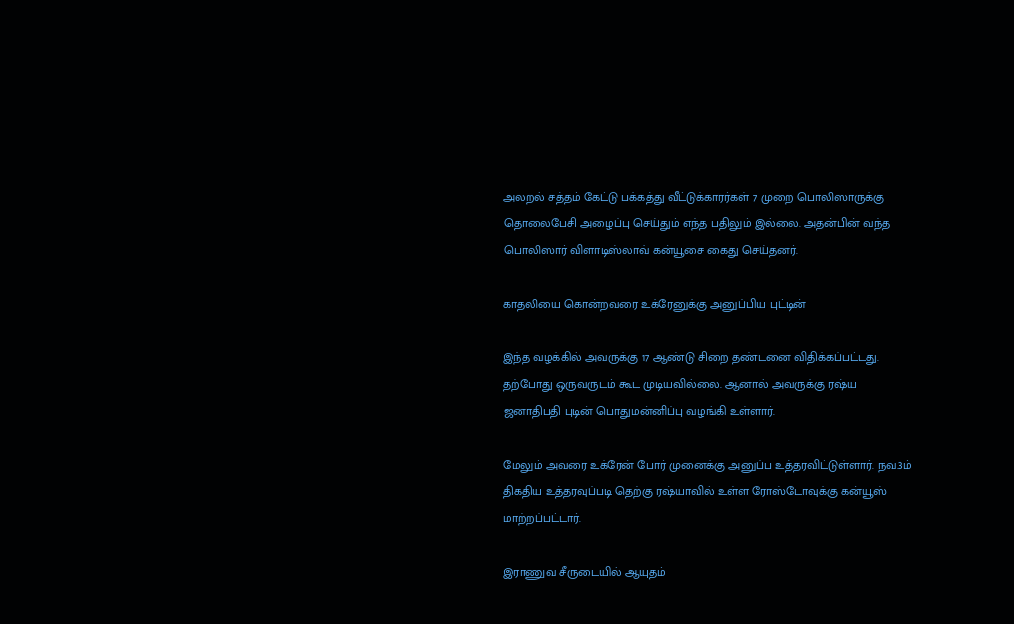அலறல் சத்தம் கேட்டு பக்கத்து வீட்டுக்காரர்கள் 7 முறை பொலிஸாருக்கு தொலைபேசி அழைப்பு செய்தும் எந்த பதிலும் இல்லை. அதன்பின் வந்த பொலிஸார் விளாடிஸ்லாவ் கன்யூசை கைது செய்தனர்.

காதலியை கொன்றவரை உக்ரேனுக்கு அனுப்பிய புட்டின்

இந்த வழக்கில் அவருக்கு 17 ஆண்டு சிறை தண்டனை விதிக்கப்பட்டது. தற்போது ஒருவருடம் கூட முடியவில்லை. ஆனால் அவருக்கு ரஷ்ய ஜனாதிபதி புடின் பொதுமன்னிப்பு வழங்கி உள்ளார்.

மேலும் அவரை உக்ரேன் போர் முனைக்கு அனுப்ப உத்தரவிட்டுள்ளார். நவ.3ம் திகதிய உத்தரவுப்படி தெற்கு ரஷ்யாவில் உள்ள ரோஸ்டோவுக்கு கன்யூஸ் மாற்றப்பட்டார்.

இராணுவ சீருடையில் ஆயுதம்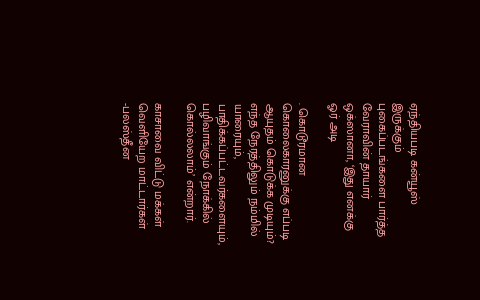ஏந்தியபடி கன்யூஸ் இருக்கும் புகைப்படங்களை பார்த்த வேராவின் தாயார் ஒக்ஸானா, ‘இது எனக்கு ஓர் அடி

. கொடூரமான கொலைகாரனுக்கு எப்படி ஆயுதம் கொடுக்க முடியும்? எந்த நேரத்திலும் நம்மில் யாரையும், பாதிக்கப்பட்டவர்களையும், பழிவாங்கும் நோக்கில் கொல்லலாம்’ என்றார்.

காசாவை விட்டு மக்கள் வெளியேற மாட்டார்கள் -பலஸ்தீன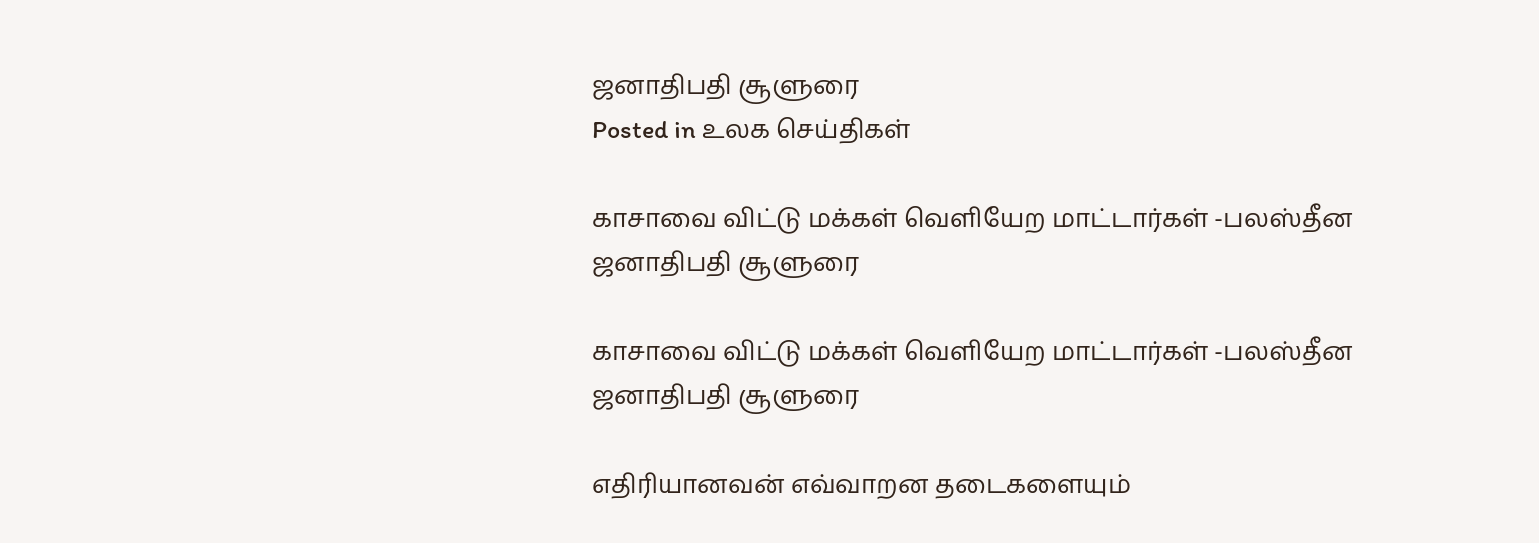ஜனாதிபதி சூளுரை
Posted in உலக செய்திகள்

காசாவை விட்டு மக்கள் வெளியேற மாட்டார்கள் -பலஸ்தீன ஜனாதிபதி சூளுரை

காசாவை விட்டு மக்கள் வெளியேற மாட்டார்கள் -பலஸ்தீன ஜனாதிபதி சூளுரை

எதிரியானவன் எவ்வாறன தடைகளையும்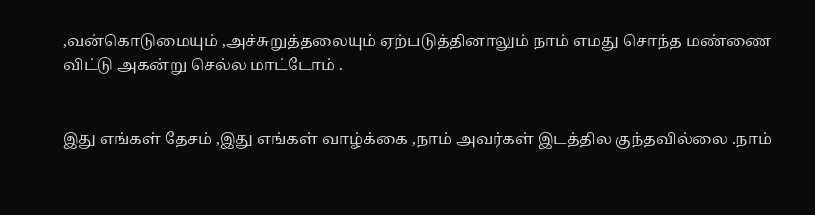,வன்கொடுமையும் ,அச்சுறுத்தலையும் ஏற்படுத்தினாலும் நாம் எமது சொந்த மண்ணை விட்டு அகன்று செல்ல மாட்டோம் .


இது எங்கள் தேசம் ,இது எங்கள் வாழ்க்கை ,நாம் அவர்கள் இடத்தில குந்தவில்லை .நாம்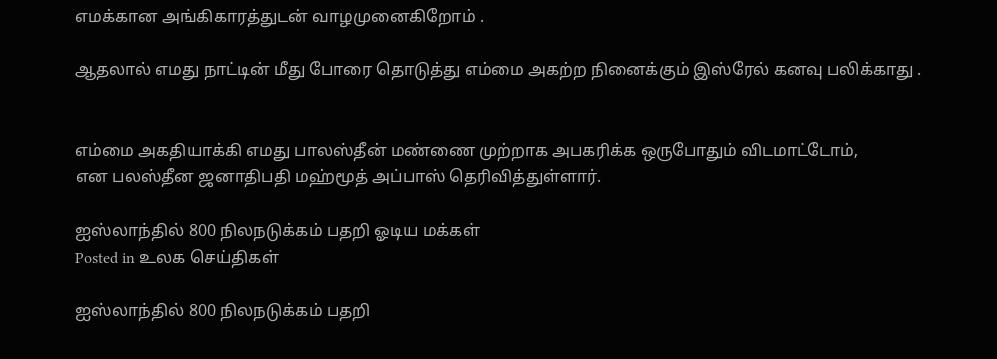எமக்கான அங்கிகாரத்துடன் வாழமுனைகிறோம் .

ஆதலால் எமது நாட்டின் மீது போரை தொடுத்து எம்மை அகற்ற நினைக்கும் இஸ்ரேல் கனவு பலிக்காது .


எம்மை அகதியாக்கி எமது பாலஸ்தீன் மண்ணை முற்றாக அபகரிக்க ஒருபோதும் விடமாட்டோம்,
என பலஸ்தீன ஜனாதிபதி மஹ்மூத் அப்பாஸ் தெரிவித்துள்ளார்.

ஐஸ்லாந்தில் 800 நிலநடுக்கம் பதறி ஓடிய மக்கள்
Posted in உலக செய்திகள்

ஐஸ்லாந்தில் 800 நிலநடுக்கம் பதறி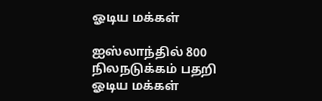ஓடிய மக்கள்

ஐஸ்லாந்தில் 800 நிலநடுக்கம் பதறி ஓடிய மக்கள்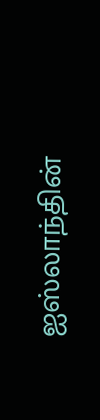ஐஸ்லாந்தின்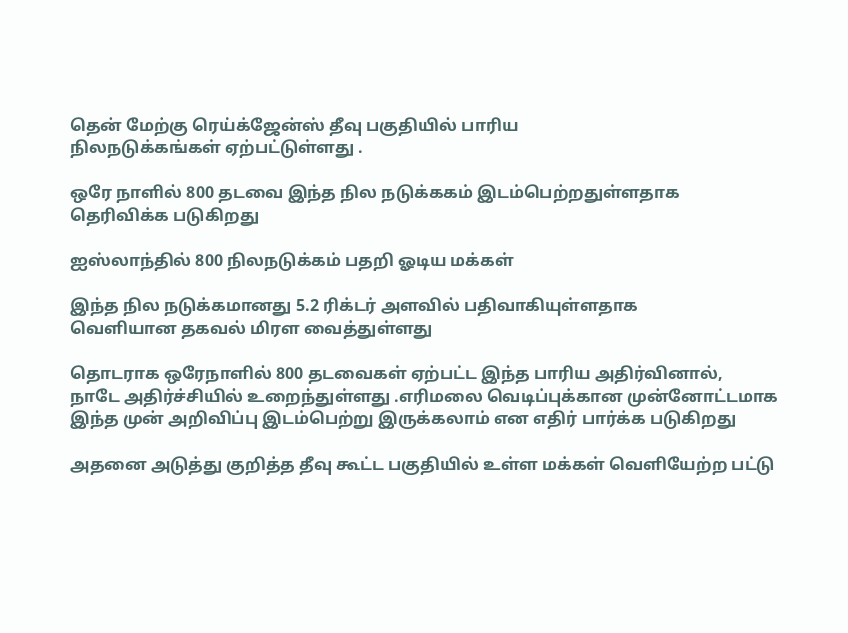தென் மேற்கு ரெய்க்ஜேன்ஸ் தீவு பகுதியில் பாரிய
நிலநடுக்கங்கள் ஏற்பட்டுள்ளது .

ஒரே நாளில் 800 தடவை இந்த நில நடுக்ககம் இடம்பெற்றதுள்ளதாக
தெரிவிக்க படுகிறது

ஐஸ்லாந்தில் 800 நிலநடுக்கம் பதறி ஓடிய மக்கள்

இந்த நில நடுக்கமானது 5.2 ரிக்டர் அளவில் பதிவாகியுள்ளதாக
வெளியான தகவல் மிரள வைத்துள்ளது

தொடராக ஒரேநாளில் 800 தடவைகள் ஏற்பட்ட இந்த பாரிய அதிர்வினால்,
நாடே அதிர்ச்சியில் உறைந்துள்ளது .எரிமலை வெடிப்புக்கான முன்னோட்டமாக
இந்த முன் அறிவிப்பு இடம்பெற்று இருக்கலாம் என எதிர் பார்க்க படுகிறது

அதனை அடுத்து குறித்த தீவு கூட்ட பகுதியில் உள்ள மக்கள் வெளியேற்ற பட்டு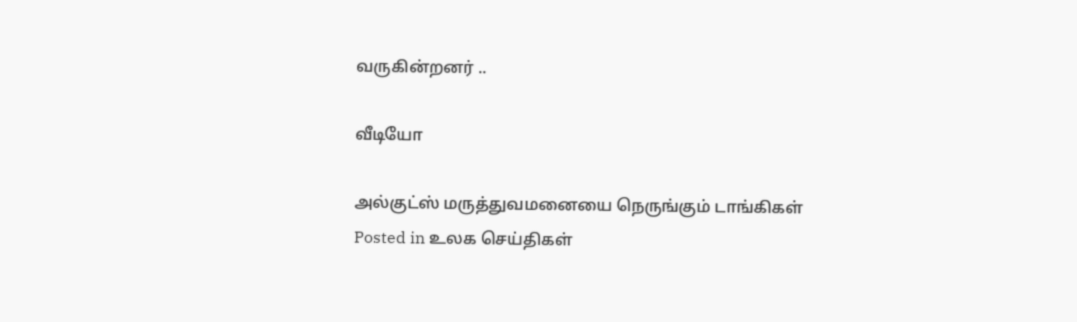வருகின்றனர் ..

வீடியோ

அல்குட்ஸ் மருத்துவமனையை நெருங்கும் டாங்கிகள்
Posted in உலக செய்திகள்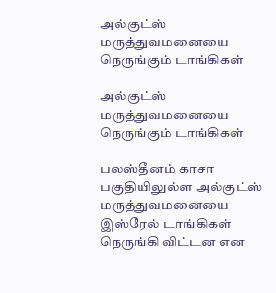அல்குட்ஸ் மருத்துவமனையை நெருங்கும் டாங்கிகள்

அல்குட்ஸ் மருத்துவமனையை நெருங்கும் டாங்கிகள்

பலஸ்தீனம் காசா பகுதியிலுல்ள அல்குட்ஸ் மருத்துவமனையை
இஸ்ரேல் டாங்கிகள் நெருங்கி விட்டன என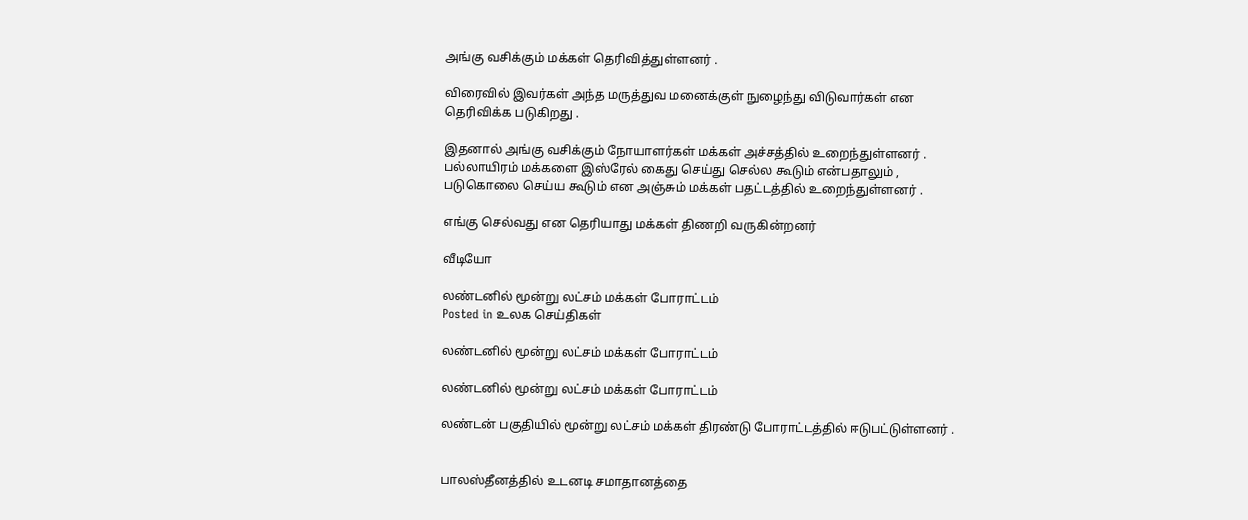அங்கு வசிக்கும் மக்கள் தெரிவித்துள்ளனர் .

விரைவில் இவர்கள் அந்த மருத்துவ மனைக்குள் நுழைந்து விடுவார்கள் என
தெரிவிக்க படுகிறது .

இதனால் அங்கு வசிக்கும் நோயாளர்கள் மக்கள் அச்சத்தில் உறைந்துள்ளனர் .
பல்லாயிரம் மக்களை இஸ்ரேல் கைது செய்து செல்ல கூடும் என்பதாலும் ,
படுகொலை செய்ய கூடும் என அஞ்சும் மக்கள் பதட்டத்தில் உறைந்துள்ளனர் .

எங்கு செல்வது என தெரியாது மக்கள் திணறி வருகின்றனர்

வீடியோ

லண்டனில் மூன்று லட்சம் மக்கள் போராட்டம்
Posted in உலக செய்திகள்

லண்டனில் மூன்று லட்சம் மக்கள் போராட்டம்

லண்டனில் மூன்று லட்சம் மக்கள் போராட்டம்

லண்டன் பகுதியில் மூன்று லட்சம் மக்கள் திரண்டு போராட்டத்தில் ஈடுபட்டுள்ளனர் .


பாலஸ்தீனத்தில் உடனடி சமாதானத்தை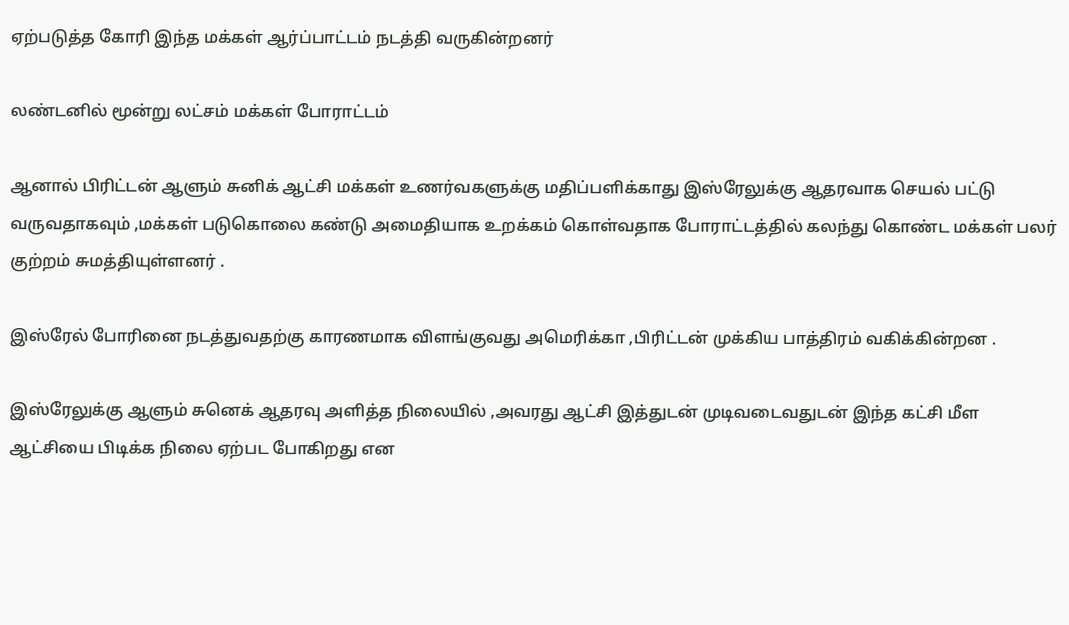ஏற்படுத்த கோரி இந்த மக்கள் ஆர்ப்பாட்டம் நடத்தி வருகின்றனர்

லண்டனில் மூன்று லட்சம் மக்கள் போராட்டம்

ஆனால் பிரிட்டன் ஆளும் சுனிக் ஆட்சி மக்கள் உணர்வகளுக்கு மதிப்பளிக்காது இஸ்ரேலுக்கு ஆதரவாக செயல் பட்டு வருவதாகவும் ,மக்கள் படுகொலை கண்டு அமைதியாக உறக்கம் கொள்வதாக போராட்டத்தில் கலந்து கொண்ட மக்கள் பலர் குற்றம் சுமத்தியுள்ளனர் .

இஸ்ரேல் போரினை நடத்துவதற்கு காரணமாக விளங்குவது அமெரிக்கா ,பிரிட்டன் முக்கிய பாத்திரம் வகிக்கின்றன .

இஸ்ரேலுக்கு ஆளும் சுனெக் ஆதரவு அளித்த நிலையில் ,அவரது ஆட்சி இத்துடன் முடிவடைவதுடன் இந்த கட்சி மீள ஆட்சியை பிடிக்க நிலை ஏற்பட போகிறது என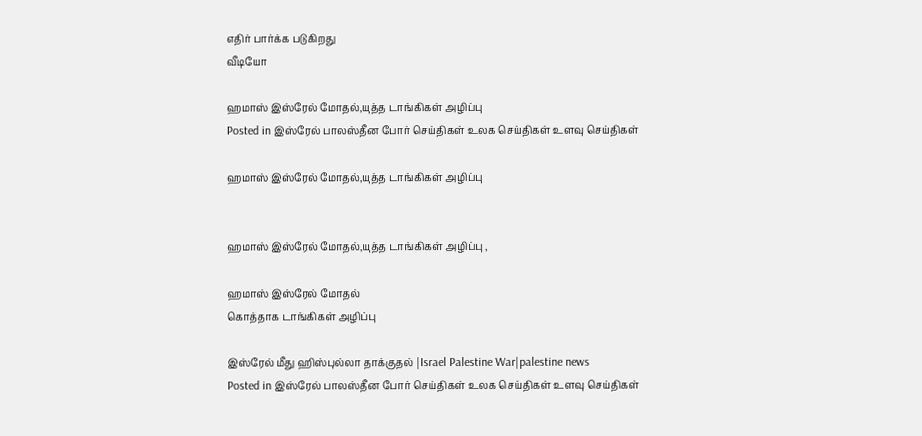எதிர் பார்க்க படுகிறது
வீடியோ

ஹமாஸ் இஸ்ரேல் மோதல்,யுத்த டாங்கிகள் அழிப்பு
Posted in இஸ்ரேல் பாலஸ்தீன போர் செய்திகள் உலக செய்திகள் உளவு செய்திகள்

ஹமாஸ் இஸ்ரேல் மோதல்,யுத்த டாங்கிகள் அழிப்பு


ஹமாஸ் இஸ்ரேல் மோதல்,யுத்த டாங்கிகள் அழிப்பு ,

ஹமாஸ் இஸ்ரேல் மோதல்
கொத்தாக டாங்கிகள் அழிப்பு

இஸ்ரேல் மீது ஹிஸ்புல்லா தாக்குதல் |Israel Palestine War|palestine news
Posted in இஸ்ரேல் பாலஸ்தீன போர் செய்திகள் உலக செய்திகள் உளவு செய்திகள்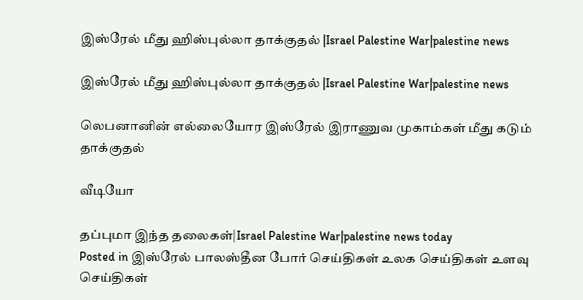இஸ்ரேல் மீது ஹிஸ்புல்லா தாக்குதல் |Israel Palestine War|palestine news

இஸ்ரேல் மீது ஹிஸ்புல்லா தாக்குதல் |Israel Palestine War|palestine news

லெபனானின் எல்லையோர இஸ்ரேல் இராணுவ முகாம்கள் மீது கடும் தாக்குதல்

வீடியோ

தப்புமா இந்த தலைகள்|Israel Palestine War|palestine news today
Posted in இஸ்ரேல் பாலஸ்தீன போர் செய்திகள் உலக செய்திகள் உளவு செய்திகள்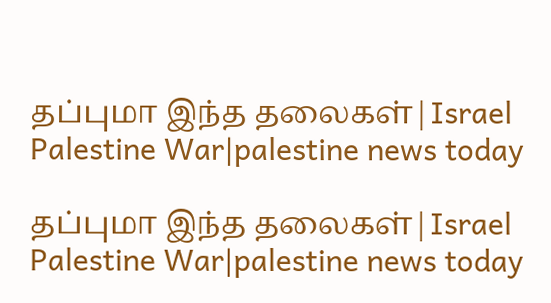தப்புமா இந்த தலைகள்|Israel Palestine War|palestine news today

தப்புமா இந்த தலைகள்|Israel Palestine War|palestine news today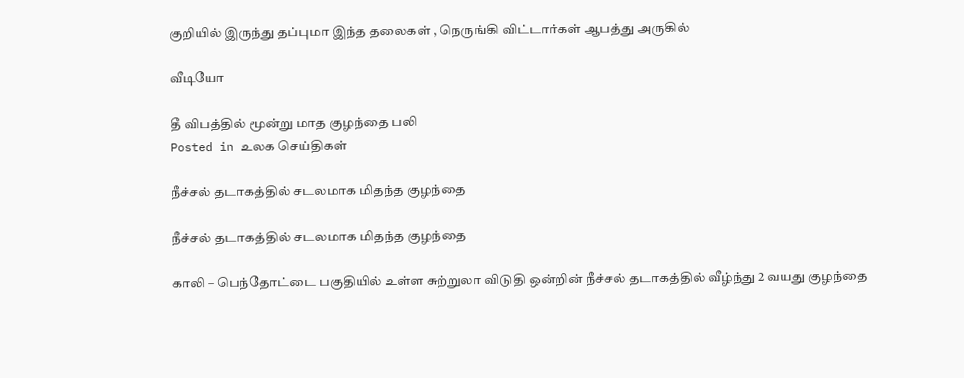குறியில் இருந்து தப்புமா இந்த தலைகள் , நெருங்கி விட்டார்கள் ஆபத்து அருகில்

வீடியோ

தீ விபத்தில் மூன்று மாத குழந்தை பலி
Posted in உலக செய்திகள்

நீச்சல் தடாகத்தில் சடலமாக மிதந்த குழந்தை

நீச்சல் தடாகத்தில் சடலமாக மிதந்த குழந்தை

காலி – பெந்தோட்டை பகுதியில் உள்ள சுற்றுலா விடுதி ஒன்றின் நீச்சல் தடாகத்தில் வீழ்ந்து 2 வயது குழந்தை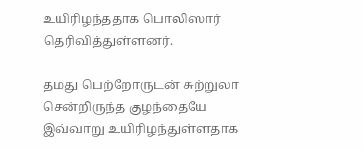உயிரிழந்ததாக பொலிஸார் தெரிவித்துள்ளனர்.

தமது பெற்றோருடன் சுற்றுலா சென்றிருந்த குழந்தையே இவ்வாறு உயிரிழந்துள்ளதாக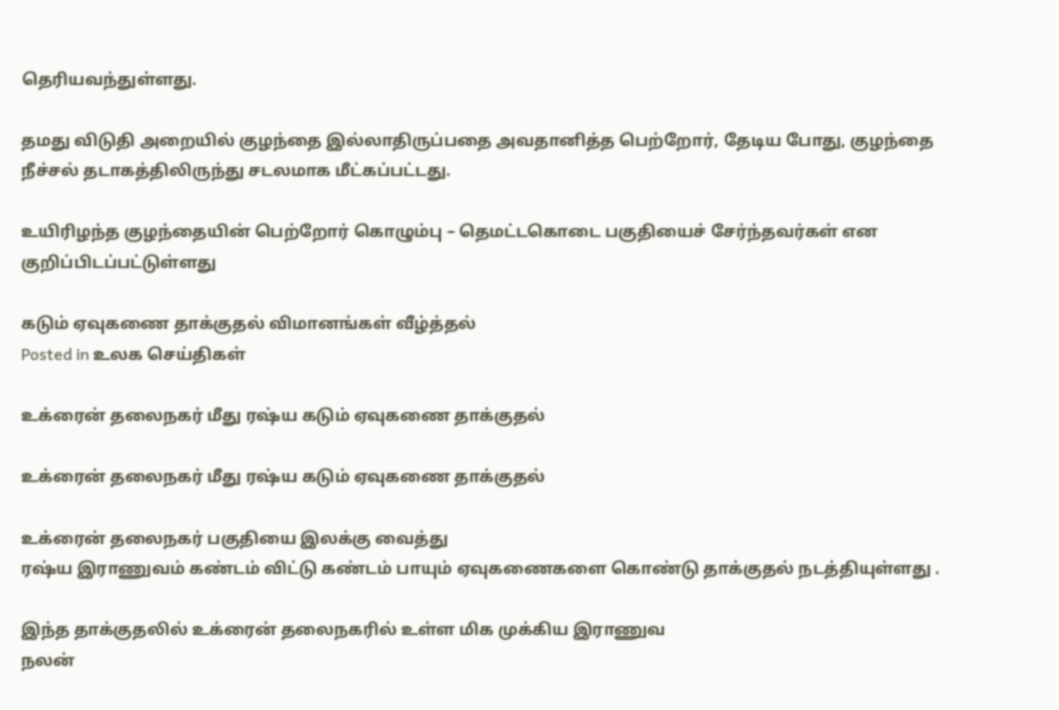தெரியவந்துள்ளது.

தமது விடுதி அறையில் குழந்தை இல்லாதிருப்பதை அவதானித்த பெற்றோர், தேடிய போது, குழந்தை நீச்சல் தடாகத்திலிருந்து சடலமாக மீட்கப்பட்டது.

உயிரிழந்த குழந்தையின் பெற்றோர் கொழும்பு – தெமட்டகொடை பகுதியைச் சேர்ந்தவர்கள் என குறிப்பிடப்பட்டுள்ளது

கடும் ஏவுகணை தாக்குதல் விமானங்கள் வீழ்த்தல்
Posted in உலக செய்திகள்

உக்ரைன் தலைநகர் மீது ரஷ்ய கடும் ஏவுகணை தாக்குதல்

உக்ரைன் தலைநகர் மீது ரஷ்ய கடும் ஏவுகணை தாக்குதல்

உக்ரைன் தலைநகர் பகுதியை இலக்கு வைத்து
ரஷ்ய இராணுவம் கண்டம் விட்டு கண்டம் பாயும் ஏவுகணைகளை கொண்டு தாக்குதல் நடத்தியுள்ளது .

இந்த தாக்குதலில் உக்ரைன் தலைநகரில் உள்ள மிக முக்கிய இராணுவ
நலன்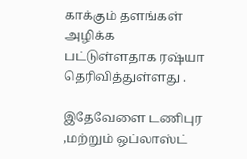காக்கும் தளங்கள் அழிக்க பட்டுள்ளதாக ரஷ்யா தெரிவித்துள்ளது .

இதேவேளை டணிபுர ,மற்றும் ஒப்லாஸ்ட்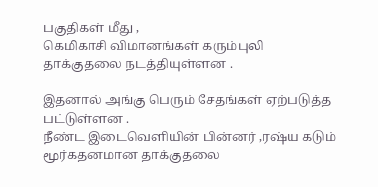பகுதிகள் மீது ,
கெமிகாசி விமானங்கள் கரும்புலி
தாக்குதலை நடத்தியுள்ளன .

இதனால் அங்கு பெரும் சேதங்கள் ஏற்படுத்த பட்டுள்ளன .
நீண்ட இடைவெளியின் பின்னர் ,ரஷ்ய கடும் மூர்கதனமான தாக்குதலை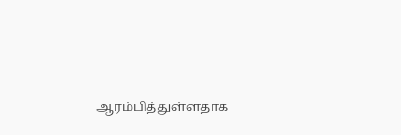ஆரம்பித்துள்ளதாக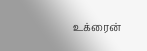உக்ரைன்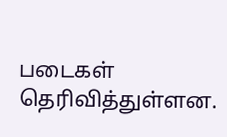படைகள் தெரிவித்துள்ளன.